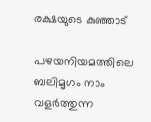രക്ഷയുടെ കുഞ്ഞാട്

പഴയനിയമത്തിലെ ബലിമൃഗം നാം വളർത്തുന്ന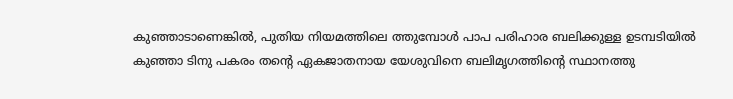കുഞ്ഞാടാണെങ്കിൽ, പുതിയ നിയമത്തിലെ ത്തുമ്പോൾ പാപ പരിഹാര ബലിക്കുള്ള ഉടമ്പടിയിൽ കുഞ്ഞാ ടിനു പകരം തൻ്റെ ഏകജാതനായ യേശുവിനെ ബലിമൃഗത്തിന്റെ സ്ഥാനത്തു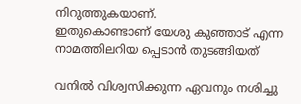നിറുത്തുകയാണ്.
ഇതുകൊണ്ടാണ് യേശു കുഞ്ഞാട് എന്ന നാമത്തിലറിയ പ്പെടാൻ തുടങ്ങിയത്

വനിൽ വിശ്വസിക്കുന്ന ഏവനും നശിച്ചു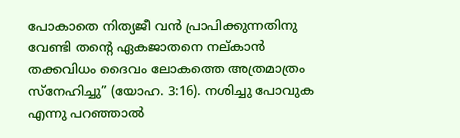പോകാതെ നിത്യജീ വൻ പ്രാപിക്കുന്നതിനു വേണ്ടി തൻ്റെ ഏകജാതനെ നല്‌കാൻ തക്കവിധം ദൈവം ലോകത്തെ അത്രമാത്രം സ്നേഹിച്ചു” (യോഹ. 3:16). നശിച്ചു പോവുക എന്നു പറഞ്ഞാൽ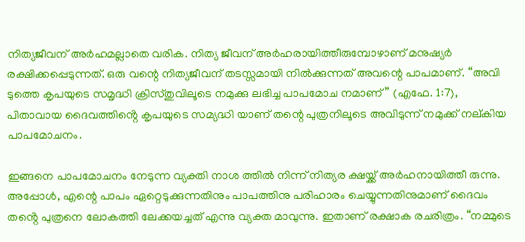നിത്യജീവന് അർഹമല്ലാതെ വരിക. നിത്യ ജീവന് അർഹരായിത്തീരുമ്പോഴാണ് മനുഷ്യർ രക്ഷിക്കപ്പെടുന്നത്. ഒരു വന്റെ നിത്യജീവന് തടസ്സമായി നിൽക്കുന്നത് അവന്റെ പാപമാണ്. “അവി ടുത്തെ കൃപയുടെ സമൃദ്ധി ക്രിസ്‌തുവിലൂടെ നമുക്കു ലഭിച്ച പാപമോച നമാണ്” (എഫേ. 1:7), പിതാവായ ദൈവത്തിൻ്റെ കൃപയുടെ സമ്യദ്ധി യാണ് തന്റെ പുത്രനിലൂടെ അവിടുന്ന് നമുക്ക് നല്‌കിയ പാപമോചനം.

ഇങ്ങനെ പാപമോചനം നേടുന്ന വ്യക്തി നാശ ത്തിൽ നിന്ന് നിത്യര ക്ഷയ്ക്ക് അർഹനായിത്തീ രുന്നു. അപ്പോൾ, എന്റെ പാപം ഏറ്റെടുക്കുന്നതിനും പാപത്തിനു പരിഹാരം ചെയ്യുന്നതിനുമാണ് ദൈവം തൻ്റെ പുത്രനെ ലോകത്തി ലേക്കയച്ചത് എന്നു വ്യക്ത മാവുന്നു. ഇതാണ് രക്ഷാക രചരിത്രം. “നമ്മുടെ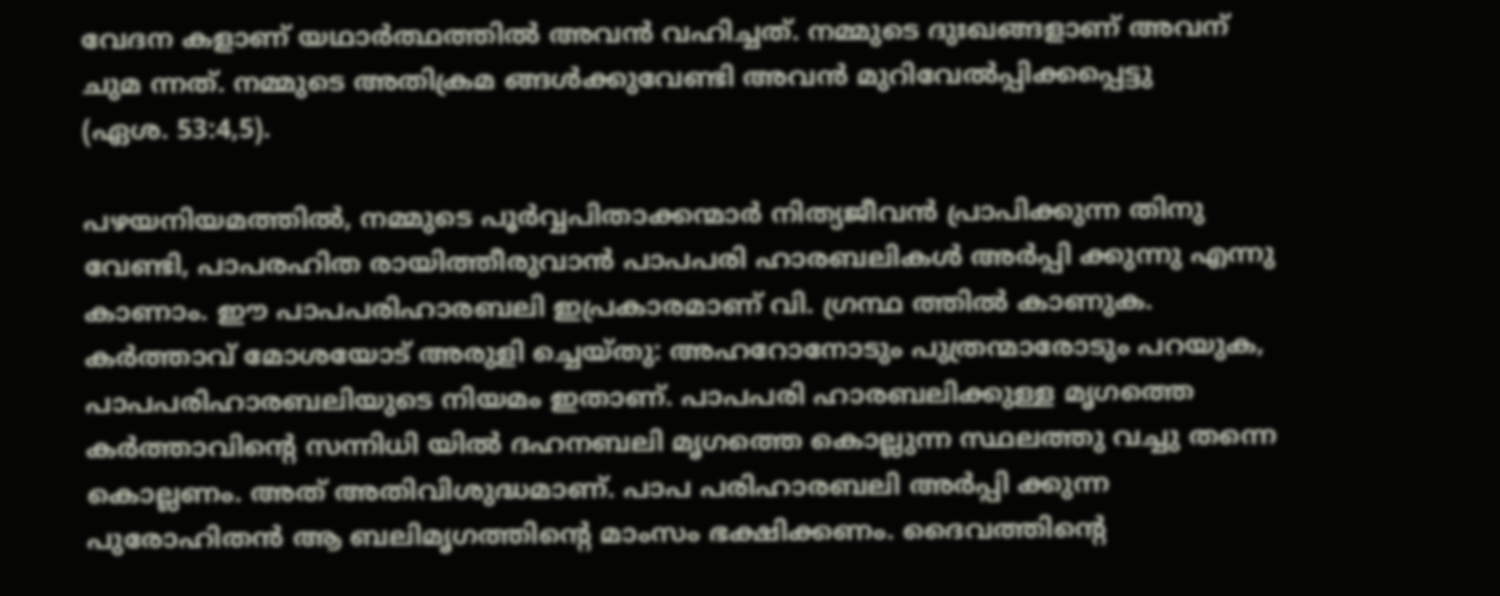വേദന കളാണ് യഥാർത്ഥത്തിൽ അവൻ വഹിച്ചത്. നമ്മുടെ ദുഃഖങ്ങളാണ് അവന് ചുമ ന്നത്. നമ്മുടെ അതിക്രമ ങ്ങൾക്കുവേണ്ടി അവൻ മുറിവേൽപ്പിക്കപ്പെട്ടു
(ഏശ. 53:4,5).

പഴയനിയമത്തിൽ, നമ്മുടെ പൂർവ്വപിതാക്കന്മാർ നിത്യജീവൻ പ്രാപിക്കുന്ന തിനു വേണ്ടി, പാപരഹിത രായിത്തീരുവാൻ പാപപരി ഹാരബലികൾ അർപ്പി ക്കുന്നു എന്നു കാണാം. ഈ പാപപരിഹാരബലി ഇപ്രകാരമാണ് വി. ഗ്രന്ഥ ത്തിൽ കാണുക. കർത്താവ് മോശയോട് അരുളി ച്ചെയ്തു‌: അഹറോനോടും പുത്രന്മാരോടും പറയുക, പാപപരിഹാരബലിയുടെ നിയമം ഇതാണ്. പാപപരി ഹാരബലിക്കുള്ള മൃഗത്തെ കർത്താവിന്റെ സന്നിധി യിൽ ദഹനബലി മൃഗത്തെ കൊല്ലുന്ന സ്ഥലത്തു വച്ചു തന്നെ കൊല്ലണം. അത് അതിവിശുദ്ധമാണ്. പാപ പരിഹാരബലി അർപ്പി ക്കുന്ന പുരോഹിതൻ ആ ബലിമൃഗത്തിൻ്റെ മാംസം ഭക്ഷിക്കണം. ദൈവത്തിന്റെ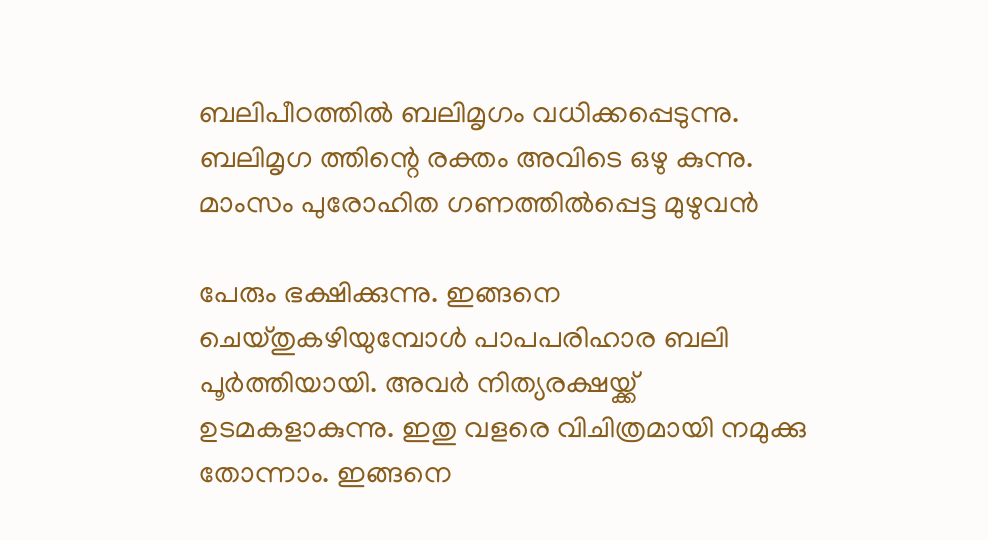ബലിപീഠത്തിൽ ബലിമൃഗം വധിക്കപ്പെടുന്നു. ബലിമൃഗ ത്തിന്റെ രക്തം അവിടെ ഒഴു കുന്നു. മാംസം പുരോഹിത ഗണത്തിൽപ്പെട്ട മുഴുവൻ

പേരും ഭക്ഷിക്കുന്നു. ഇങ്ങനെ ചെയ്തു‌കഴിയുമ്പോൾ പാപപരിഹാര ബലി പൂർത്തിയായി. അവർ നിത്യരക്ഷയ്ക്ക് ഉടമകളാകുന്നു. ഇതു വളരെ വിചിത്രമായി നമുക്കു തോന്നാം. ഇങ്ങനെ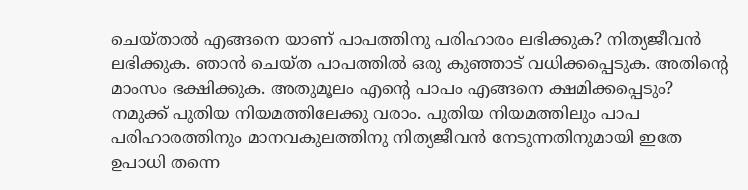ചെയ്‌താൽ എങ്ങനെ യാണ് പാപത്തിനു പരിഹാരം ലഭിക്കുക? നിത്യജീവൻ ലഭിക്കുക. ഞാൻ ചെയ്ത പാപത്തിൽ ഒരു കുഞ്ഞാട് വധിക്കപ്പെടുക. അതിന്റെ മാംസം ഭക്ഷിക്കുക. അതുമൂലം എൻ്റെ പാപം എങ്ങനെ ക്ഷമിക്കപ്പെടും?
നമുക്ക് പുതിയ നിയമത്തിലേക്കു വരാം. പുതിയ നിയമത്തിലും പാപ പരിഹാരത്തിനും മാനവകുലത്തിനു നിത്യജീവൻ നേടുന്നതിനുമായി ഇതേ ഉപാധി തന്നെ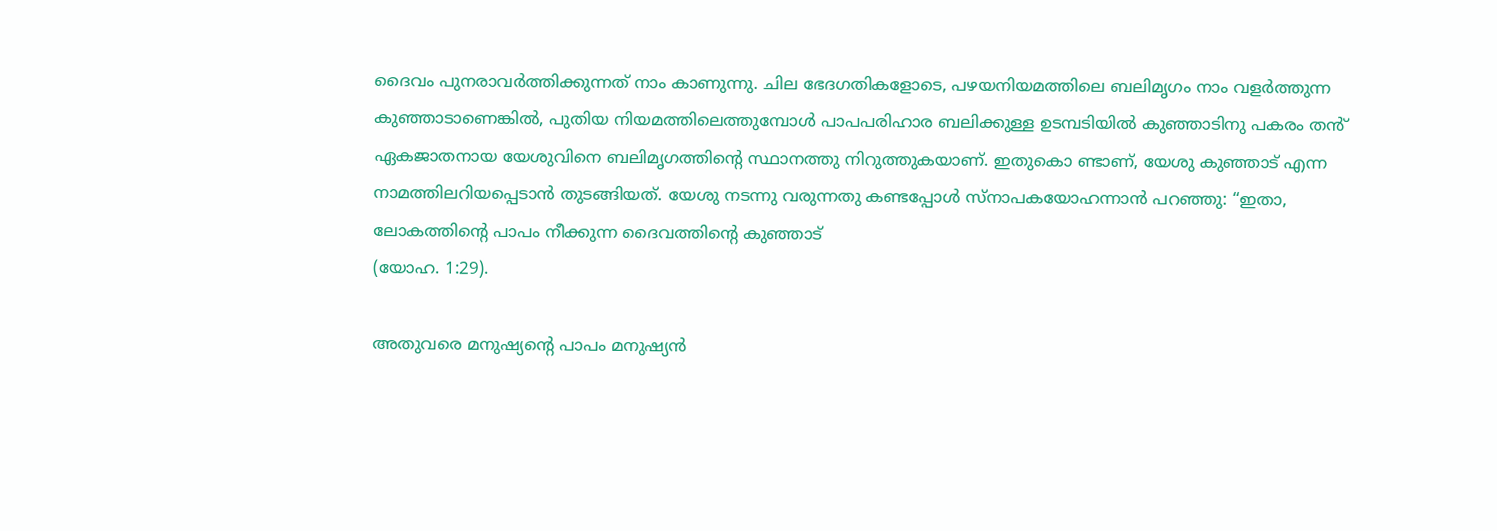ദൈവം പുനരാവർത്തിക്കുന്നത് നാം കാണുന്നു. ചില ഭേദഗതികളോടെ, പഴയനിയമത്തിലെ ബലിമൃഗം നാം വളർത്തുന്ന കുഞ്ഞാടാണെങ്കിൽ, പുതിയ നിയമത്തിലെത്തുമ്പോൾ പാപപരിഹാര ബലിക്കുള്ള ഉടമ്പടിയിൽ കുഞ്ഞാടിനു പകരം തൻ് ഏകജാതനായ യേശുവിനെ ബലിമൃഗത്തിൻ്റെ സ്ഥാനത്തു നിറുത്തുകയാണ്. ഇതുകൊ ണ്ടാണ്, യേശു കുഞ്ഞാട് എന്ന നാമത്തിലറിയപ്പെടാൻ തുടങ്ങിയത്. യേശു നടന്നു വരുന്നതു കണ്ടപ്പോൾ സ്നാപകയോഹന്നാൻ പറഞ്ഞു: “ഇതാ, ലോകത്തിൻ്റെ പാപം നീക്കുന്ന ദൈവത്തിൻ്റെ കുഞ്ഞാട്
(യോഹ. 1:29).

അതുവരെ മനുഷ്യൻ്റെ പാപം മനുഷ്യൻ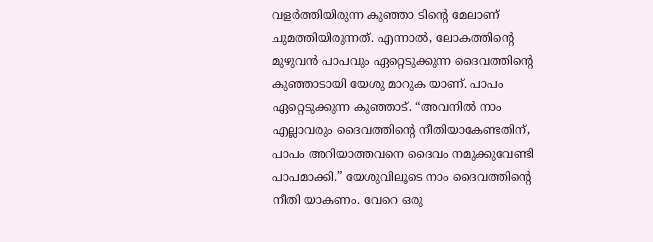വളർത്തിയിരുന്ന കുഞ്ഞാ ടിന്റെ മേലാണ് ചുമത്തിയിരുന്നത്. എന്നാൽ, ലോകത്തിന്റെ മുഴുവൻ പാപവും ഏറ്റെടുക്കുന്ന ദൈവത്തിൻ്റെ കുഞ്ഞാടായി യേശു മാറുക യാണ്. പാപം ഏറ്റെടുക്കുന്ന കുഞ്ഞാട്. “അവനിൽ നാം എല്ലാവരും ദൈവത്തിന്റെ നീതിയാകേണ്ടതിന്, പാപം അറിയാത്തവനെ ദൈവം നമുക്കുവേണ്ടി പാപമാക്കി.” യേശുവിലൂടെ നാം ദൈവത്തിന്റെ നീതി യാകണം. വേറെ ഒരു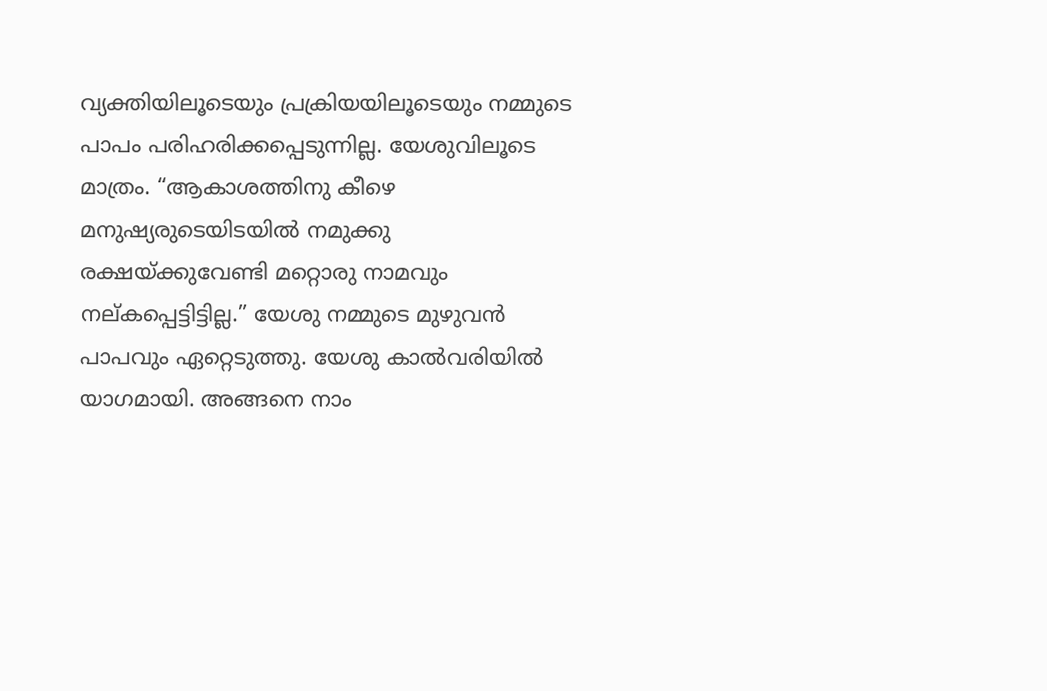വ്യക്തിയിലൂടെയും പ്രക്രിയയിലൂടെയും നമ്മുടെ പാപം പരിഹരിക്കപ്പെടുന്നില്ല. യേശുവിലൂടെ മാത്രം. “ആകാശത്തിനു കീഴെ മനുഷ്യരുടെയിടയിൽ നമുക്കു രക്ഷയ്ക്കുവേണ്ടി മറ്റൊരു നാമവും നല്‌കപ്പെട്ടിട്ടില്ല.” യേശു നമ്മുടെ മുഴുവൻ പാപവും ഏറ്റെടുത്തു. യേശു കാൽവരിയിൽ യാഗമായി. അങ്ങനെ നാം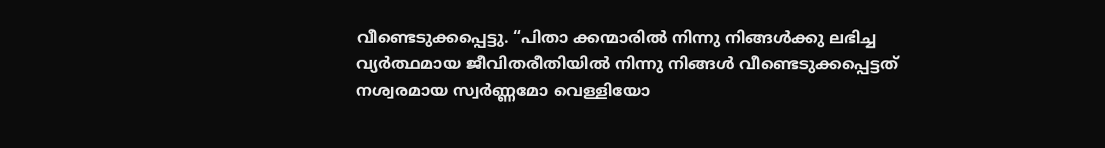വീണ്ടെടുക്കപ്പെട്ടു. “പിതാ ക്കന്മാരിൽ നിന്നു നിങ്ങൾക്കു ലഭിച്ച വ്യർത്ഥമായ ജീവിതരീതിയിൽ നിന്നു നിങ്ങൾ വീണ്ടെടുക്കപ്പെട്ടത് നശ്വരമായ സ്വർണ്ണമോ വെള്ളിയോ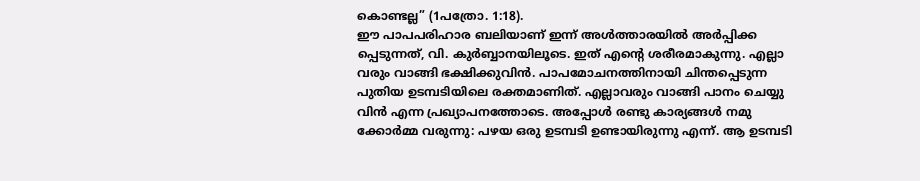കൊണ്ടല്ല” (1പത്രോ. 1:18).
ഈ പാപപരിഹാര ബലിയാണ് ഇന്ന് അൾത്താരയിൽ അർപ്പിക്ക പ്പെടുന്നത്, വി. കുർബ്ബാനയിലൂടെ. ഇത് എൻ്റെ ശരീരമാകുന്നു. എല്ലാ വരും വാങ്ങി ഭക്ഷിക്കുവിൻ. പാപമോചനത്തിനായി ചിന്തപ്പെടുന്ന പുതിയ ഉടമ്പടിയിലെ രക്തമാണിത്. എല്ലാവരും വാങ്ങി പാനം ചെയ്യു വിൻ എന്ന പ്രഖ്യാപനത്തോടെ. അപ്പോൾ രണ്ടു കാര്യങ്ങൾ നമു ക്കോർമ്മ വരുന്നു: പഴയ ഒരു ഉടമ്പടി ഉണ്ടായിരുന്നു എന്ന്. ആ ഉടമ്പടി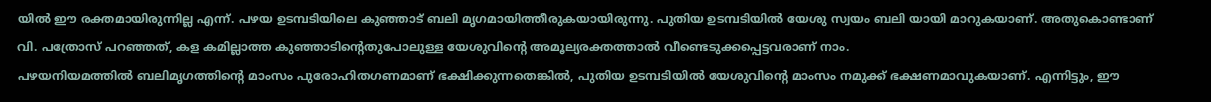യിൽ ഈ രക്തമായിരുന്നില്ല എന്ന്. പഴയ ഉടമ്പടിയിലെ കുഞ്ഞാട് ബലി മൃഗമായിത്തീരുകയായിരുന്നു. പുതിയ ഉടമ്പടിയിൽ യേശു സ്വയം ബലി യായി മാറുകയാണ്. അതുകൊണ്ടാണ് വി. പത്രോസ് പറഞ്ഞത്, കള കമില്ലാത്ത കുഞ്ഞാടിൻ്റെതുപോലുള്ള യേശുവിൻ്റെ അമൂല്യരക്തത്താൽ വീണ്ടെടുക്കപ്പെട്ടവരാണ് നാം.
പഴയനിയമത്തിൽ ബലിമൃഗത്തിൻ്റെ മാംസം പുരോഹിതഗണമാണ് ഭക്ഷിക്കുന്നതെങ്കിൽ, പുതിയ ഉടമ്പടിയിൽ യേശുവിൻ്റെ മാംസം നമുക്ക് ഭക്ഷണമാവുകയാണ്. എന്നിട്ടും, ഈ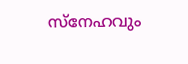സ്നേഹവും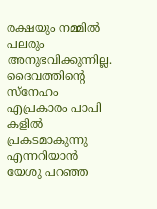രക്ഷയും നമ്മിൽ പലരും അനുഭവിക്കുന്നില്ല. ദൈവത്തിൻ്റെ സ്നേഹം എപ്രകാരം പാപി കളിൽ പ്രകടമാകുന്നു എന്നറിയാൻ യേശു പറഞ്ഞ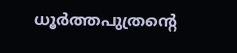ധൂർത്തപുത്രന്റെ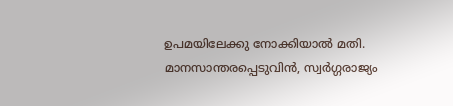ഉപമയിലേക്കു നോക്കിയാൽ മതി. മാനസാന്തരപ്പെടുവിൻ, സ്വർഗ്ഗരാജ്യം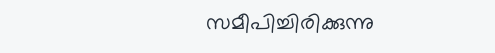സമീപിച്ചിരിക്കുന്നു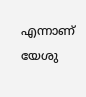എന്നാണ് യേശു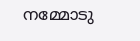നമ്മോടു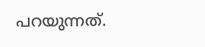പറയുന്നത്.